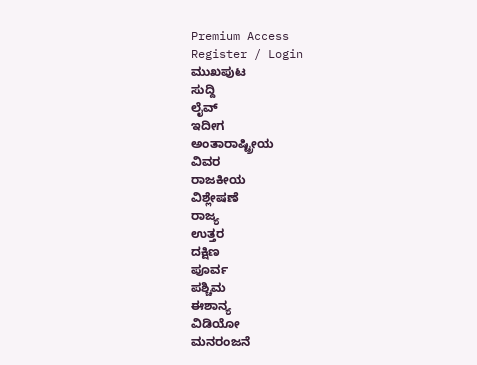Premium Access
Register / Login
ಮುಖಪುಟ
ಸುದ್ದಿ
ಲೈವ್
ಇದೀಗ
ಅಂತಾರಾಷ್ಟ್ರೀಯ
ವಿವರ
ರಾಜಕೀಯ
ವಿಶ್ಲೇಷಣೆ
ರಾಜ್ಯ
ಉತ್ತರ
ದಕ್ಷಿಣ
ಪೂರ್ವ
ಪಶ್ಚಿಮ
ಈಶಾನ್ಯ
ವಿಡಿಯೋ
ಮನರಂಜನೆ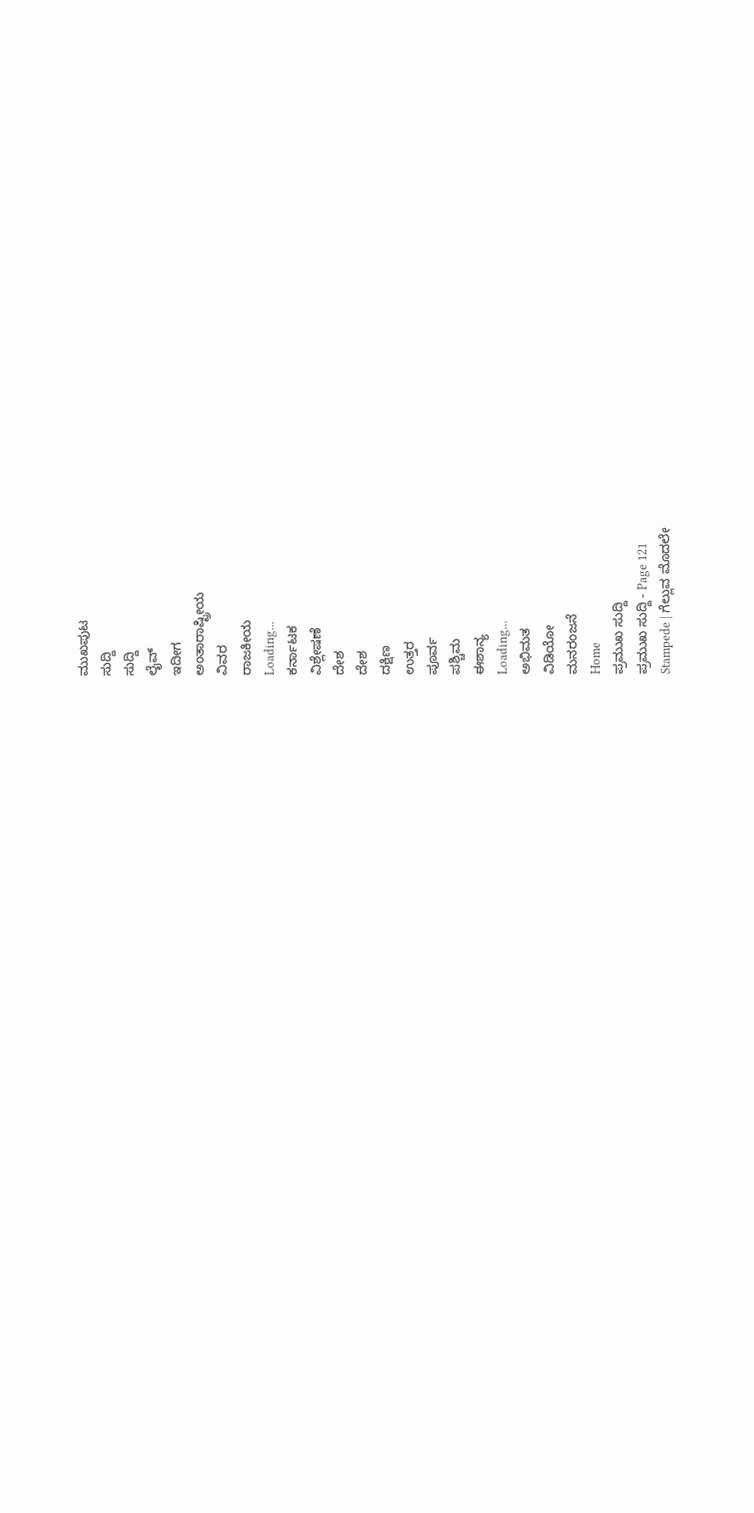ಮುಖಪುಟ
ಸುದ್ದಿ
ಸುದ್ದಿ
ಲೈವ್
ಇದೀಗ
ಅಂತಾರಾಷ್ಟ್ರೀಯ
ವಿವರ
ರಾಜಕೀಯ
Loading...
ಕರ್ನಾಟಕ
ವಿಶ್ಲೇಷಣೆ
ದೇಶ
ದೇಶ
ದಕ್ಷಿಣ
ಉತ್ತರ
ಪೂರ್ವ
ಪಶ್ಚಿಮ
ಈಶಾನ್ಯ
Loading...
ಅಭಿಮತ
ವಿಡಿಯೋ
ಮನರಂಜನೆ
Home
ಪ್ರಮುಖ ಸುದ್ದಿ
ಪ್ರಮುಖ ಸುದ್ದಿ - Page 121
Stampede | ಗೆಲ್ಲುವ ಮೊದಲೇ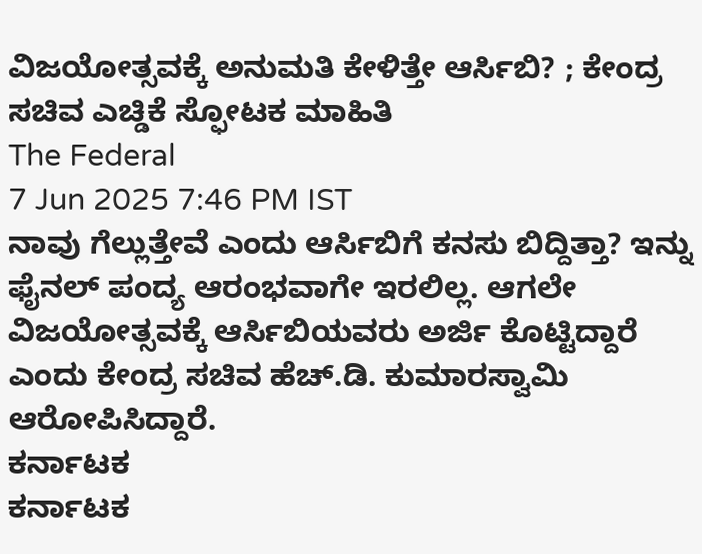ವಿಜಯೋತ್ಸವಕ್ಕೆ ಅನುಮತಿ ಕೇಳಿತ್ತೇ ಆರ್ಸಿಬಿ? ; ಕೇಂದ್ರ ಸಚಿವ ಎಚ್ಡಿಕೆ ಸ್ಫೋಟಕ ಮಾಹಿತಿ
The Federal
7 Jun 2025 7:46 PM IST
ನಾವು ಗೆಲ್ಲುತ್ತೇವೆ ಎಂದು ಆರ್ಸಿಬಿಗೆ ಕನಸು ಬಿದ್ದಿತ್ತಾ? ಇನ್ನು ಫೈನಲ್ ಪಂದ್ಯ ಆರಂಭವಾಗೇ ಇರಲಿಲ್ಲ. ಆಗಲೇ ವಿಜಯೋತ್ಸವಕ್ಕೆ ಆರ್ಸಿಬಿಯವರು ಅರ್ಜಿ ಕೊಟ್ಟಿದ್ದಾರೆ ಎಂದು ಕೇಂದ್ರ ಸಚಿವ ಹೆಚ್.ಡಿ. ಕುಮಾರಸ್ವಾಮಿ ಆರೋಪಿಸಿದ್ದಾರೆ.
ಕರ್ನಾಟಕ
ಕರ್ನಾಟಕ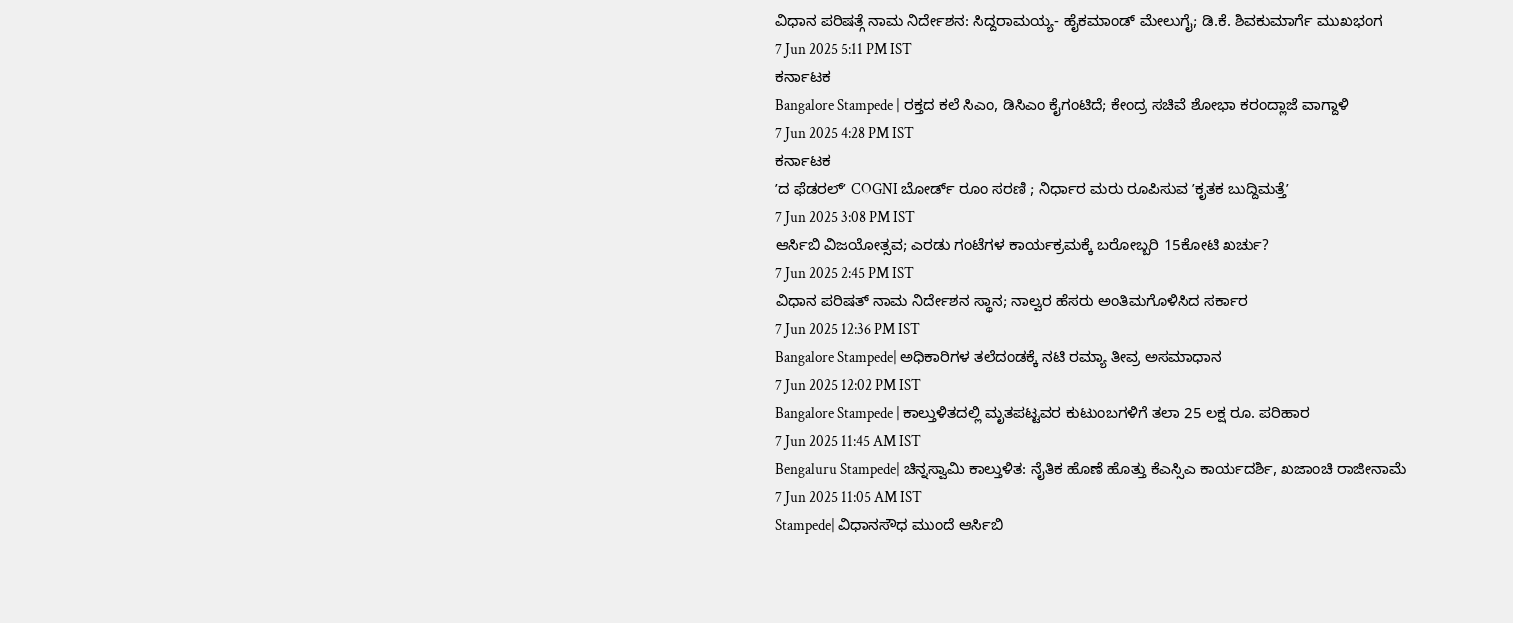ವಿಧಾನ ಪರಿಷತ್ಗೆ ನಾಮ ನಿರ್ದೇಶನ: ಸಿದ್ದರಾಮಯ್ಯ- ಹೈಕಮಾಂಡ್ ಮೇಲುಗೈ; ಡಿ.ಕೆ. ಶಿವಕುಮಾರ್ಗೆ ಮುಖಭಂಗ
7 Jun 2025 5:11 PM IST
ಕರ್ನಾಟಕ
Bangalore Stampede | ರಕ್ತದ ಕಲೆ ಸಿಎಂ, ಡಿಸಿಎಂ ಕೈಗಂಟಿದೆ; ಕೇಂದ್ರ ಸಚಿವೆ ಶೋಭಾ ಕರಂದ್ಲಾಜೆ ವಾಗ್ದಾಳಿ
7 Jun 2025 4:28 PM IST
ಕರ್ನಾಟಕ
ʼದ ಫೆಡರಲ್ʼ COGNI ಬೋರ್ಡ್ ರೂಂ ಸರಣಿ ; ನಿರ್ಧಾರ ಮರು ರೂಪಿಸುವ ʼಕೃತಕ ಬುದ್ದಿಮತ್ತೆʼ
7 Jun 2025 3:08 PM IST
ಆರ್ಸಿಬಿ ವಿಜಯೋತ್ಸವ; ಎರಡು ಗಂಟೆಗಳ ಕಾರ್ಯಕ್ರಮಕ್ಕೆ ಬರೋಬ್ಬರಿ 15ಕೋಟಿ ಖರ್ಚು?
7 Jun 2025 2:45 PM IST
ವಿಧಾನ ಪರಿಷತ್ ನಾಮ ನಿರ್ದೇಶನ ಸ್ಥಾನ; ನಾಲ್ವರ ಹೆಸರು ಅಂತಿಮಗೊಳಿಸಿದ ಸರ್ಕಾರ
7 Jun 2025 12:36 PM IST
Bangalore Stampede| ಅಧಿಕಾರಿಗಳ ತಲೆದಂಡಕ್ಕೆ ನಟಿ ರಮ್ಯಾ ತೀವ್ರ ಅಸಮಾಧಾನ
7 Jun 2025 12:02 PM IST
Bangalore Stampede | ಕಾಲ್ತುಳಿತದಲ್ಲಿ ಮೃತಪಟ್ಟವರ ಕುಟುಂಬಗಳಿಗೆ ತಲಾ 25 ಲಕ್ಷ ರೂ. ಪರಿಹಾರ
7 Jun 2025 11:45 AM IST
Bengaluru Stampede| ಚಿನ್ನಸ್ವಾಮಿ ಕಾಲ್ತುಳಿತ: ನೈತಿಕ ಹೊಣೆ ಹೊತ್ತು ಕೆಎಸ್ಸಿಎ ಕಾರ್ಯದರ್ಶಿ, ಖಜಾಂಚಿ ರಾಜೀನಾಮೆ
7 Jun 2025 11:05 AM IST
Stampede| ವಿಧಾನಸೌಧ ಮುಂದೆ ಆರ್ಸಿಬಿ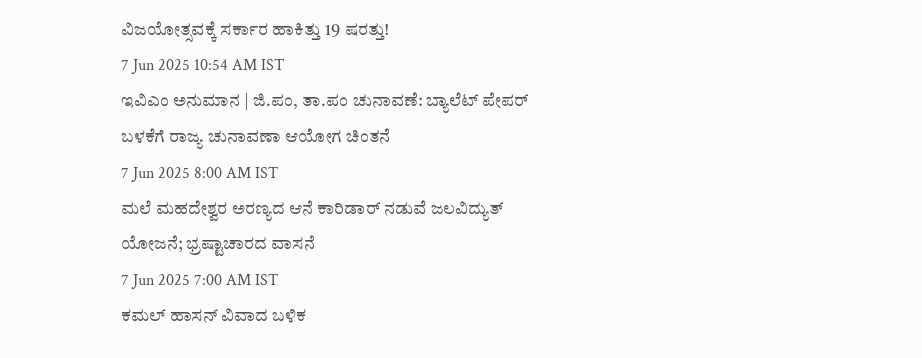ವಿಜಯೋತ್ಸವಕ್ಕೆ ಸರ್ಕಾರ ಹಾಕಿತ್ತು 19 ಷರತ್ತು!
7 Jun 2025 10:54 AM IST
ಇವಿಎಂ ಅನುಮಾನ | ಜಿ.ಪಂ, ತಾ.ಪಂ ಚುನಾವಣೆ: ಬ್ಯಾಲೆಟ್ ಪೇಪರ್ ಬಳಕೆಗೆ ರಾಜ್ಯ ಚುನಾವಣಾ ಆಯೋಗ ಚಿಂತನೆ
7 Jun 2025 8:00 AM IST
ಮಲೆ ಮಹದೇಶ್ವರ ಅರಣ್ಯದ ಆನೆ ಕಾರಿಡಾರ್ ನಡುವೆ ಜಲವಿದ್ಯುತ್ ಯೋಜನೆ; ಭ್ರಷ್ಟಾಚಾರದ ವಾಸನೆ
7 Jun 2025 7:00 AM IST
ಕಮಲ್ ಹಾಸನ್ ವಿವಾದ ಬಳಿಕ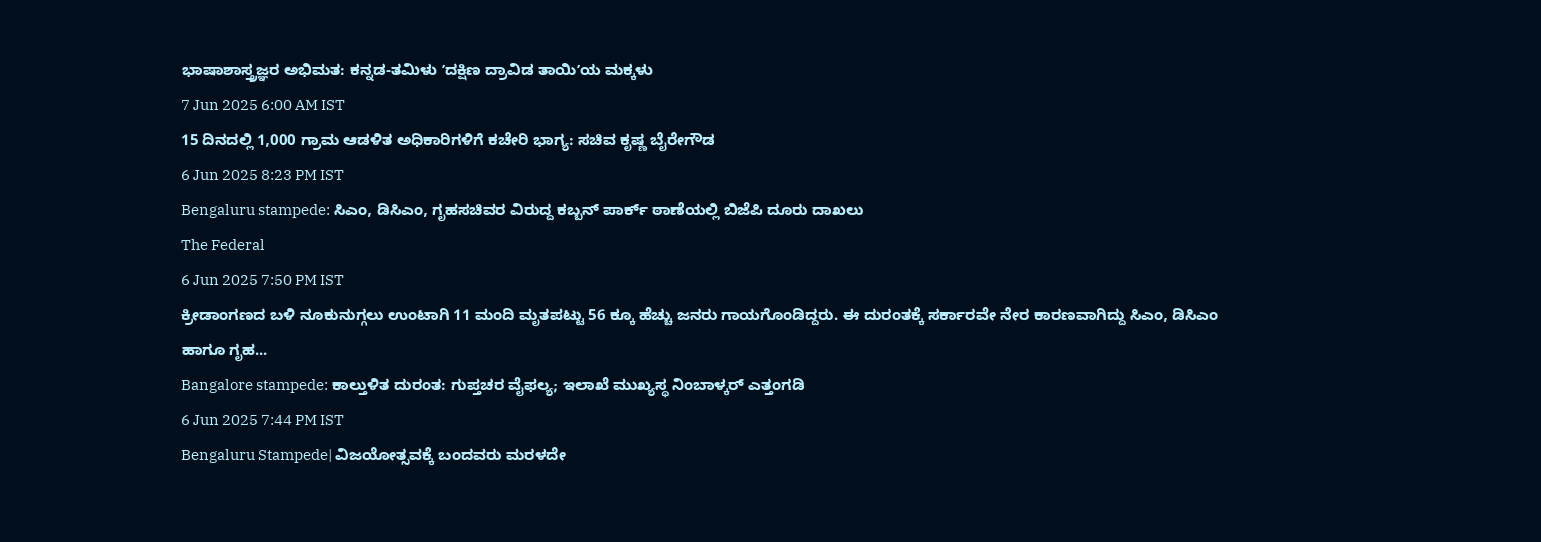ಭಾಷಾಶಾಸ್ತ್ರಜ್ಞರ ಅಭಿಮತ: ಕನ್ನಡ-ತಮಿಳು ʼದಕ್ಷಿಣ ದ್ರಾವಿಡ ತಾಯಿʼಯ ಮಕ್ಕಳು
7 Jun 2025 6:00 AM IST
15 ದಿನದಲ್ಲಿ 1,000 ಗ್ರಾಮ ಆಡಳಿತ ಅಧಿಕಾರಿಗಳಿಗೆ ಕಚೇರಿ ಭಾಗ್ಯ: ಸಚಿವ ಕೃಷ್ಣ ಬೈರೇಗೌಡ
6 Jun 2025 8:23 PM IST
Bengaluru stampede: ಸಿಎಂ, ಡಿಸಿಎಂ, ಗೃಹಸಚಿವರ ವಿರುದ್ದ ಕಬ್ಬನ್ ಪಾರ್ಕ್ ಠಾಣೆಯಲ್ಲಿ ಬಿಜೆಪಿ ದೂರು ದಾಖಲು
The Federal
6 Jun 2025 7:50 PM IST
ಕ್ರೀಡಾಂಗಣದ ಬಳಿ ನೂಕುನುಗ್ಗಲು ಉಂಟಾಗಿ 11 ಮಂದಿ ಮೃತಪಟ್ಟು 56 ಕ್ಕೂ ಹೆಚ್ಚು ಜನರು ಗಾಯಗೊಂಡಿದ್ದರು. ಈ ದುರಂತಕ್ಕೆ ಸರ್ಕಾರವೇ ನೇರ ಕಾರಣವಾಗಿದ್ದು ಸಿಎಂ, ಡಿಸಿಎಂ ಹಾಗೂ ಗೃಹ...
Bangalore stampede: ಕಾಲ್ತುಳಿತ ದುರಂತ: ಗುಪ್ತಚರ ವೈಫಲ್ಯ; ಇಲಾಖೆ ಮುಖ್ಯಸ್ಥ ನಿಂಬಾಳ್ಕರ್ ಎತ್ತಂಗಡಿ
6 Jun 2025 7:44 PM IST
Bengaluru Stampede| ವಿಜಯೋತ್ಸವಕ್ಕೆ ಬಂದವರು ಮರಳದೇ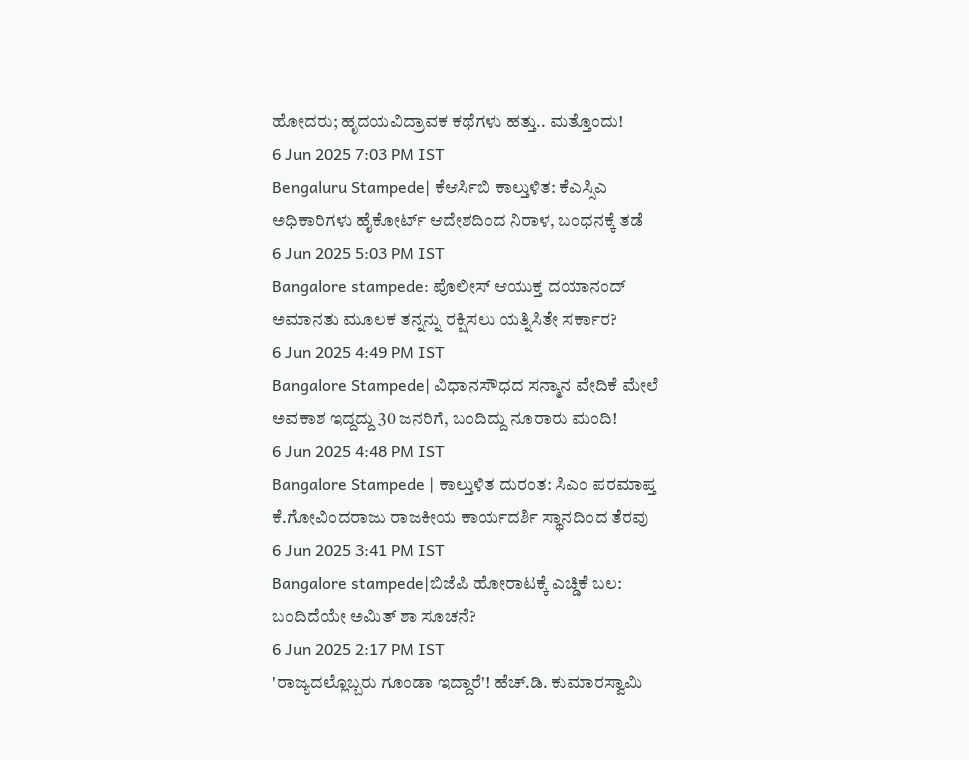ಹೋದರು; ಹೃದಯವಿದ್ರಾವಕ ಕಥೆಗಳು ಹತ್ತು.. ಮತ್ತೊಂದು!
6 Jun 2025 7:03 PM IST
Bengaluru Stampede| ಕೆಆರ್ಸಿಬಿ ಕಾಲ್ತುಳಿತ: ಕೆಎಸ್ಸಿಎ ಅಧಿಕಾರಿಗಳು ಹೈಕೋರ್ಟ್ ಆದೇಶದಿಂದ ನಿರಾಳ, ಬಂಧನಕ್ಕೆ ತಡೆ
6 Jun 2025 5:03 PM IST
Bangalore stampede: ಪೊಲೀಸ್ ಆಯುಕ್ತ ದಯಾನಂದ್ ಅಮಾನತು ಮೂಲಕ ತನ್ನನ್ನು ರಕ್ಷಿಸಲು ಯತ್ನಿಸಿತೇ ಸರ್ಕಾರ?
6 Jun 2025 4:49 PM IST
Bangalore Stampede| ವಿಧಾನಸೌಧದ ಸನ್ಮಾನ ವೇದಿಕೆ ಮೇಲೆ ಅವಕಾಶ ಇದ್ದದ್ದು 30 ಜನರಿಗೆ, ಬಂದಿದ್ದು ನೂರಾರು ಮಂದಿ!
6 Jun 2025 4:48 PM IST
Bangalore Stampede | ಕಾಲ್ತುಳಿತ ದುರಂತ: ಸಿಎಂ ಪರಮಾಪ್ತ ಕೆ.ಗೋವಿಂದರಾಜು ರಾಜಕೀಯ ಕಾರ್ಯದರ್ಶಿ ಸ್ಥಾನದಿಂದ ತೆರವು
6 Jun 2025 3:41 PM IST
Bangalore stampede|ಬಿಜೆಪಿ ಹೋರಾಟಕ್ಕೆ ಎಚ್ಡಿಕೆ ಬಲ: ಬಂದಿದೆಯೇ ಅಮಿತ್ ಶಾ ಸೂಚನೆ?
6 Jun 2025 2:17 PM IST
'ರಾಜ್ಯದಲ್ಲೊಬ್ಬರು ಗೂಂಡಾ ಇದ್ದಾರೆ'! ಹೆಚ್.ಡಿ. ಕುಮಾರಸ್ವಾಮಿ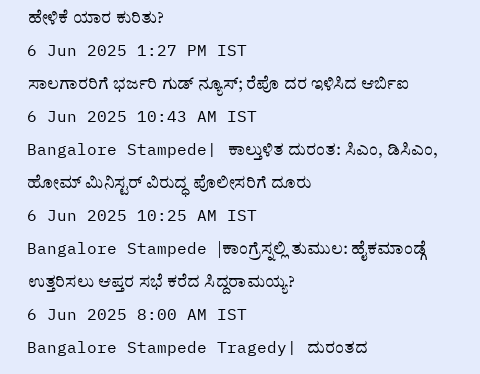ಹೇಳಿಕೆ ಯಾರ ಕುರಿತು?
6 Jun 2025 1:27 PM IST
ಸಾಲಗಾರರಿಗೆ ಭರ್ಜರಿ ಗುಡ್ ನ್ಯೂಸ್; ರೆಪೊ ದರ ಇಳಿಸಿದ ಆರ್ಬಿಐ
6 Jun 2025 10:43 AM IST
Bangalore Stampede| ಕಾಲ್ತುಳಿತ ದುರಂತ: ಸಿಎಂ, ಡಿಸಿಎಂ, ಹೋಮ್ ಮಿನಿಸ್ಟರ್ ವಿರುದ್ಧ ಪೊಲೀಸರಿಗೆ ದೂರು
6 Jun 2025 10:25 AM IST
Bangalore Stampede |ಕಾಂಗ್ರೆಸ್ನಲ್ಲಿ ತುಮುಲ: ಹೈಕಮಾಂಡ್ಗೆ ಉತ್ತರಿಸಲು ಆಪ್ತರ ಸಭೆ ಕರೆದ ಸಿದ್ದರಾಮಯ್ಯ?
6 Jun 2025 8:00 AM IST
Bangalore Stampede Tragedy| ದುರಂತದ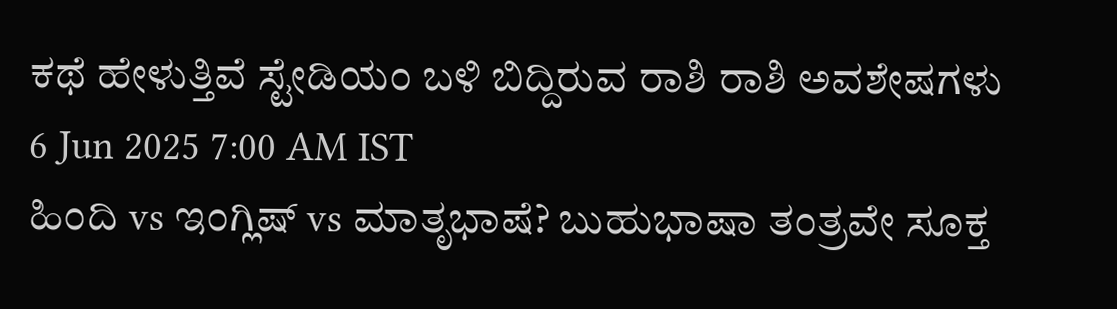ಕಥೆ ಹೇಳುತ್ತಿವೆ ಸ್ಟೇಡಿಯಂ ಬಳಿ ಬಿದ್ದಿರುವ ರಾಶಿ ರಾಶಿ ಅವಶೇಷಗಳು
6 Jun 2025 7:00 AM IST
ಹಿಂದಿ vs ಇಂಗ್ಲಿಷ್ vs ಮಾತೃಭಾಷೆ? ಬುಹುಭಾಷಾ ತಂತ್ರವೇ ಸೂಕ್ತ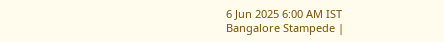6 Jun 2025 6:00 AM IST
Bangalore Stampede |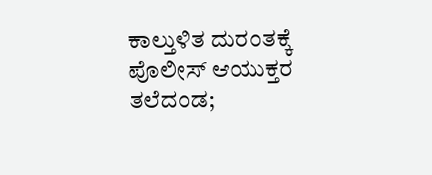ಕಾಲ್ತುಳಿತ ದುರಂತಕ್ಕೆ ಪೊಲೀಸ್ ಆಯುಕ್ತರ ತಲೆದಂಡ;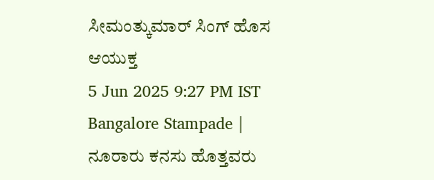ಸೀಮಂತ್ಕುಮಾರ್ ಸಿಂಗ್ ಹೊಸ ಆಯುಕ್ತ
5 Jun 2025 9:27 PM IST
Bangalore Stampade | ನೂರಾರು ಕನಸು ಹೊತ್ತವರು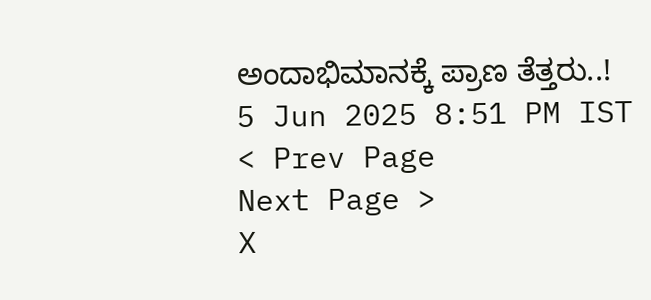ಅಂದಾಭಿಮಾನಕ್ಕೆ ಪ್ರಾಣ ತೆತ್ತರು..!
5 Jun 2025 8:51 PM IST
< Prev Page
Next Page >
X